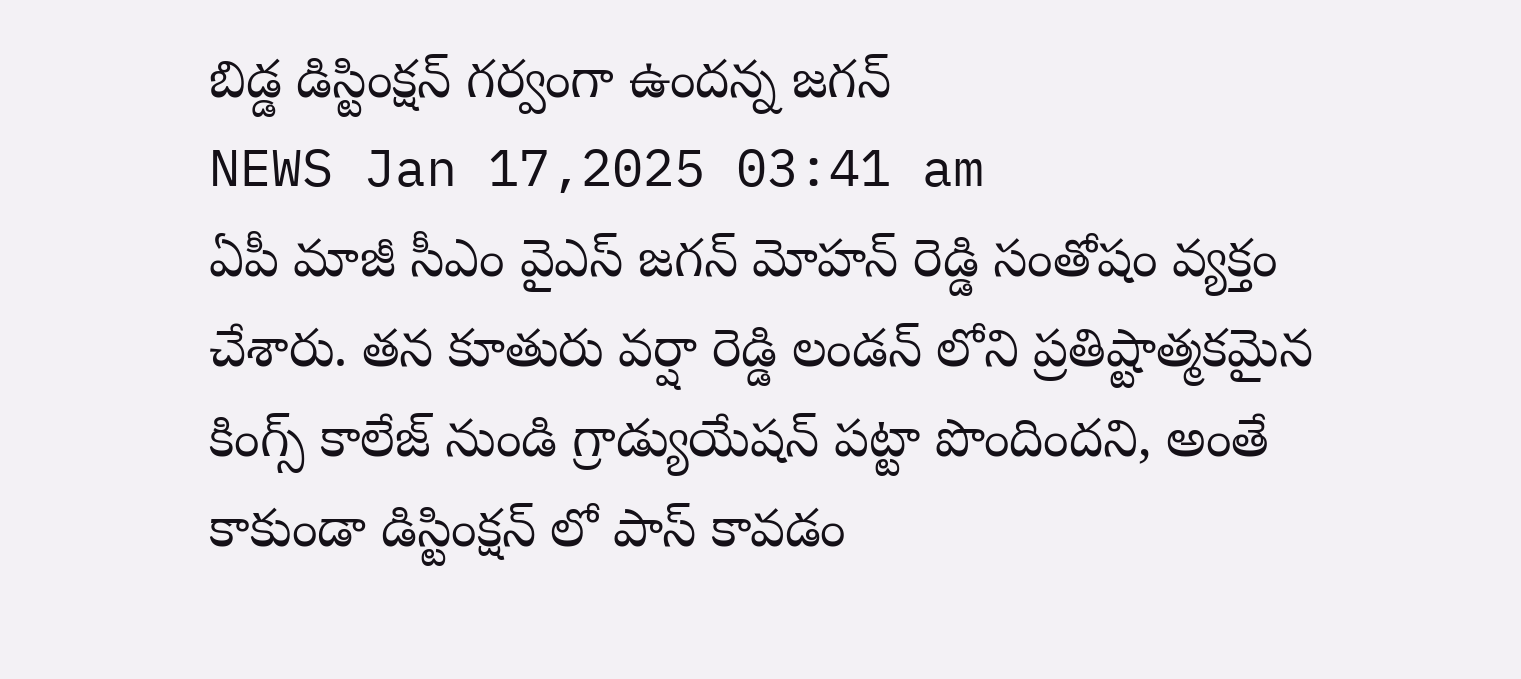బిడ్డ డిస్టింక్షన్ గర్వంగా ఉందన్న జగన్
NEWS Jan 17,2025 03:41 am
ఏపీ మాజీ సీఎం వైఎస్ జగన్ మోహన్ రెడ్డి సంతోషం వ్యక్తం చేశారు. తన కూతురు వర్షా రెడ్డి లండన్ లోని ప్రతిష్టాత్మకమైన కింగ్స్ కాలేజ్ నుండి గ్రాడ్యుయేషన్ పట్టా పొందిందని, అంతే కాకుండా డిస్టింక్షన్ లో పాస్ కావడం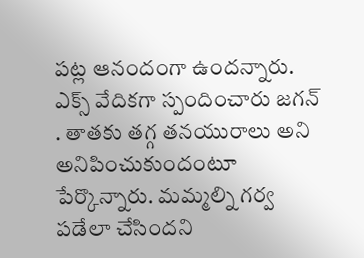పట్ల ఆనందంగా ఉందన్నారు. ఎక్స్ వేదికగా స్పందించారు జగన్ . తాతకు తగ్గ తనయురాలు అని అనిపించుకుందంటూ పేర్కొన్నారు. మమ్మల్ని గర్వ పడేలా చేసిందని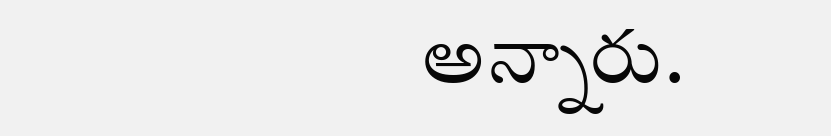అన్నారు.